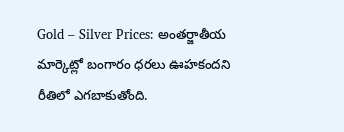Gold – Silver Prices: అంతర్జాతీయ మార్కెట్లో బంగారం ధరలు ఊహకందని రీతిలో ఎగబాకుతోంది.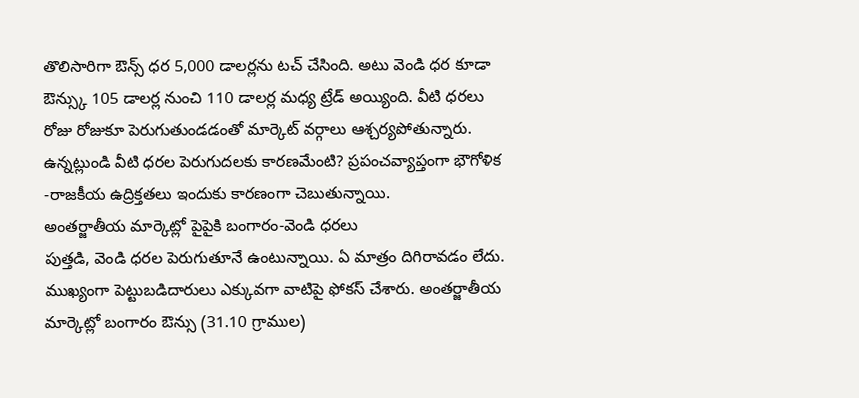తొలిసారిగా ఔన్స్ ధర 5,000 డాలర్లను టచ్ చేసింది. అటు వెండి ధర కూడా ఔన్స్కు 105 డాలర్ల నుంచి 110 డాలర్ల మధ్య ట్రేడ్ అయ్యింది. వీటి ధరలు రోజు రోజుకూ పెరుగుతుండడంతో మార్కెట్ వర్గాలు ఆశ్చర్యపోతున్నారు. ఉన్నట్లుండి వీటి ధరల పెరుగుదలకు కారణమేంటి? ప్రపంచవ్యాప్తంగా భౌగోళిక -రాజకీయ ఉద్రిక్తతలు ఇందుకు కారణంగా చెబుతున్నాయి.
అంతర్జాతీయ మార్కెట్లో పైపైకి బంగారం-వెండి ధరలు
పుత్తడి, వెండి ధరల పెరుగుతూనే ఉంటున్నాయి. ఏ మాత్రం దిగిరావడం లేదు. ముఖ్యంగా పెట్టుబడిదారులు ఎక్కువగా వాటిపై ఫోకస్ చేశారు. అంతర్జాతీయ మార్కెట్లో బంగారం ఔన్సు (31.10 గ్రాముల)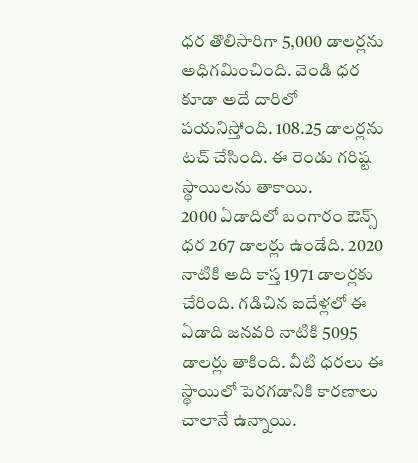ధర తొలిసారిగా 5,000 డాలర్లను అధిగమించింది. వెండి ధర కూడా అదే దారిలో పయనిస్తోంది. 108.25 డాలర్లను టచ్ చేసింది. ఈ రెండు గరిష్ట స్థాయిలను తాకాయి.
2000 ఏడాదిలో బంగారం ఔన్స్ ధర 267 డాలర్లు ఉండేది. 2020 నాటికి అది కాస్త 1971 డాలర్లకు చేరింది. గడిచిన ఐదేళ్లలో ఈ ఏడాది జనవరి నాటికి 5095 డాలర్లు తాకింది. వీటి ధరలు ఈ స్థాయిలో పెరగడానికి కారణాలు చాలానే ఉన్నాయి.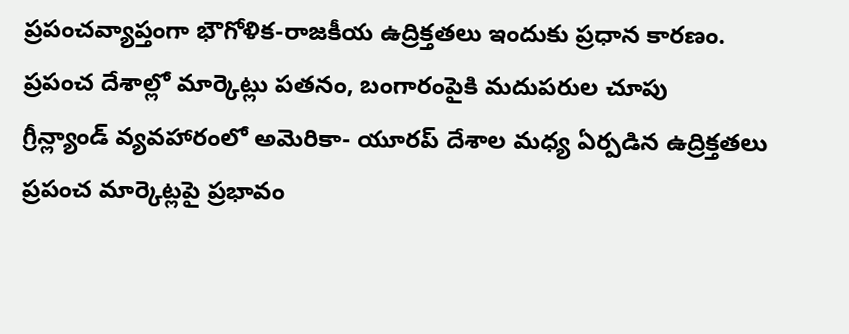ప్రపంచవ్యాప్తంగా భౌగోళిక-రాజకీయ ఉద్రిక్తతలు ఇందుకు ప్రధాన కారణం.
ప్రపంచ దేశాల్లో మార్కెట్లు పతనం, బంగారంపైకి మదుపరుల చూపు
గ్రీన్ల్యాండ్ వ్యవహారంలో అమెరికా- యూరప్ దేశాల మధ్య ఏర్పడిన ఉద్రిక్తతలు ప్రపంచ మార్కెట్లపై ప్రభావం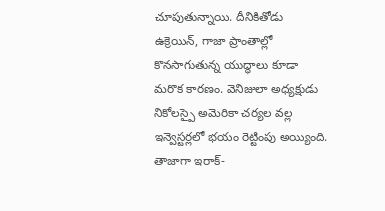చూపుతున్నాయి. దీనికితోడు ఉక్రెయిన్, గాజా ప్రాంతాల్లో కొనసాగుతున్న యుద్ధాలు కూడా మరొక కారణం. వెనిజులా అధ్యక్షుడు నికోలస్పై అమెరికా చర్యల వల్ల ఇన్వెస్టర్లలో భయం రెట్టింపు అయ్యింది. తాజాగా ఇరాక్-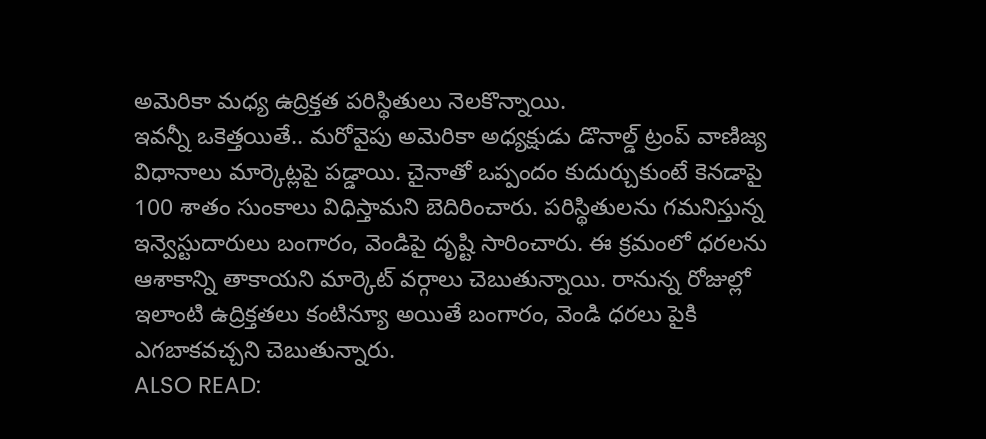అమెరికా మధ్య ఉద్రిక్తత పరిస్థితులు నెలకొన్నాయి.
ఇవన్నీ ఒకెత్తయితే.. మరోవైపు అమెరికా అధ్యక్షుడు డొనాల్డ్ ట్రంప్ వాణిజ్య విధానాలు మార్కెట్లపై పడ్డాయి. చైనాతో ఒప్పందం కుదుర్చుకుంటే కెనడాపై 100 శాతం సుంకాలు విధిస్తామని బెదిరించారు. పరిస్థితులను గమనిస్తున్న ఇన్వెస్టుదారులు బంగారం, వెండిపై దృష్టి సారించారు. ఈ క్రమంలో ధరలను ఆశాకాన్ని తాకాయని మార్కెట్ వర్గాలు చెబుతున్నాయి. రానున్న రోజుల్లో ఇలాంటి ఉద్రిక్తతలు కంటిన్యూ అయితే బంగారం, వెండి ధరలు పైకి ఎగబాకవచ్చని చెబుతున్నారు.
ALSO READ: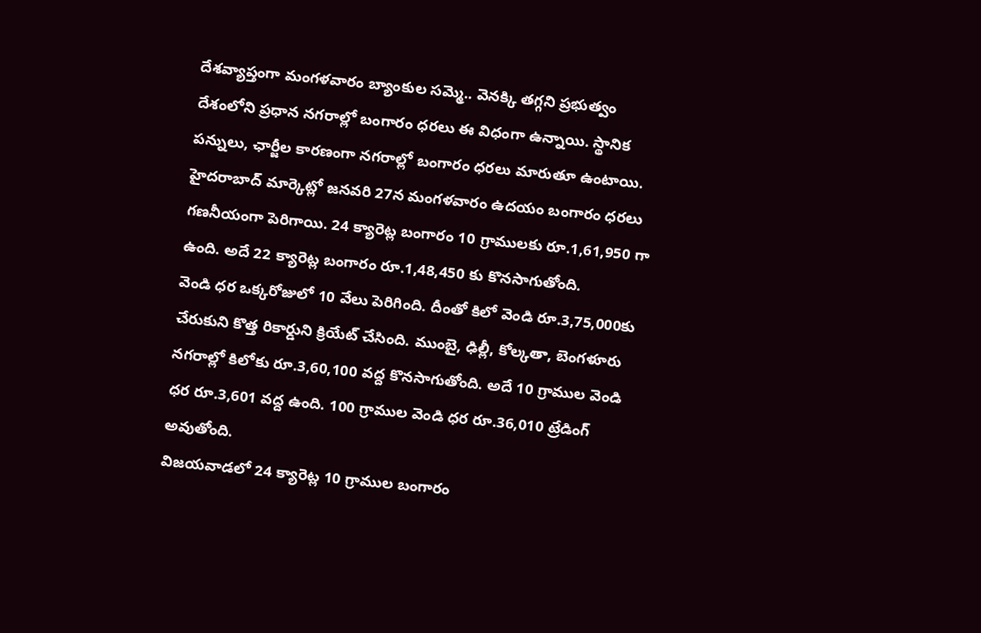దేశవ్యాప్తంగా మంగళవారం బ్యాంకుల సమ్మె.. వెనక్కి తగ్గని ప్రభుత్వం
దేశంలోని ప్రధాన నగరాల్లో బంగారం ధరలు ఈ విధంగా ఉన్నాయి. స్థానిక పన్నులు, ఛార్జీల కారణంగా నగరాల్లో బంగారం ధరలు మారుతూ ఉంటాయి. హైదరాబాద్ మార్కెట్లో జనవరి 27న మంగళవారం ఉదయం బంగారం ధరలు గణనీయంగా పెరిగాయి. 24 క్యారెట్ల బంగారం 10 గ్రాములకు రూ.1,61,950 గా ఉంది. అదే 22 క్యారెట్ల బంగారం రూ.1,48,450 కు కొనసాగుతోంది.
వెండి ధర ఒక్కరోజులో 10 వేలు పెరిగింది. దీంతో కిలో వెండి రూ.3,75,000కు చేరుకుని కొత్త రికార్డుని క్రియేట్ చేసింది. ముంబై, ఢిల్లీ, కోల్కతా, బెంగళూరు నగరాల్లో కిలోకు రూ.3,60,100 వద్ద కొనసాగుతోంది. అదే 10 గ్రాముల వెండి ధర రూ.3,601 వద్ద ఉంది. 100 గ్రాముల వెండి ధర రూ.36,010 ట్రేడింగ్ అవుతోంది.
విజయవాడలో 24 క్యారెట్ల 10 గ్రాముల బంగారం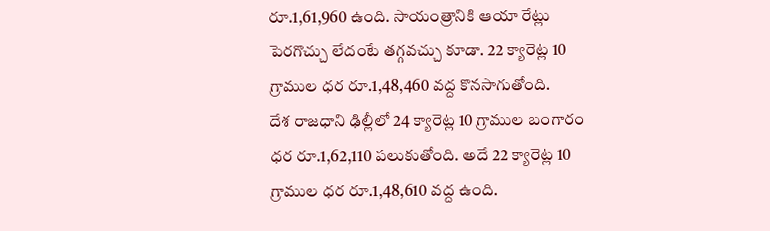రూ.1,61,960 ఉంది. సాయంత్రానికి ఆయా రేట్లు పెరగొచ్చు లేదంటే తగ్గవచ్చు కూడా. 22 క్యారెట్ల 10 గ్రాముల ధర రూ.1,48,460 వద్ద కొనసాగుతోంది.
దేశ రాజధాని ఢిల్లీలో 24 క్యారెట్ల 10 గ్రాముల బంగారం ధర రూ.1,62,110 పలుకుతోంది. అదే 22 క్యారెట్ల 10 గ్రాముల ధర రూ.1,48,610 వద్ద ఉంది.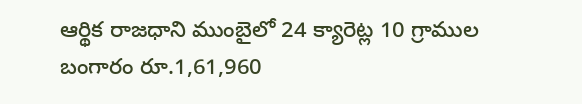ఆర్థిక రాజధాని ముంబైలో 24 క్యారెట్ల 10 గ్రాముల బంగారం రూ.1,61,960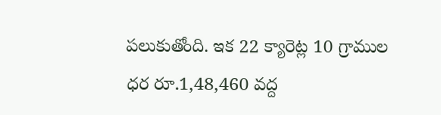పలుకుతోంది. ఇక 22 క్యారెట్ల 10 గ్రాముల ధర రూ.1,48,460 వద్ద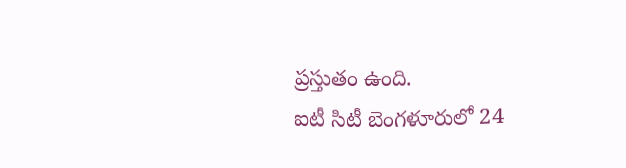ప్రస్తుతం ఉంది.
ఐటీ సిటీ బెంగళూరులో 24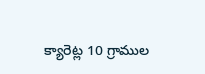క్యారెట్ల 10 గ్రాముల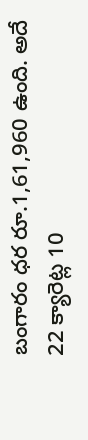బంగారం ధర రూ.1,61,960 ఉంది. అదే 22 క్యారెట్ల 10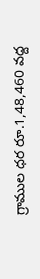గ్రాముల ధర రూ.1,48,460 వద్ద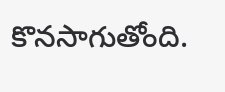కొనసాగుతోంది.